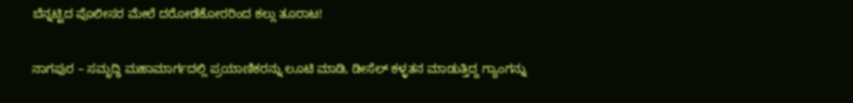ಬೆನ್ನಟ್ಟಿದ ಪೊಲೀಸರ ಮೇಲೆ ದರೋಡೆಕೋರರಿಂದ ಕಲ್ಲು ತೂರಾಟ!

ನಾಗಪುರ – ಸಮೃದ್ಧಿ ಮಹಾಮಾರ್ಗದಲ್ಲಿ ಪ್ರಯಾಣಿಕರನ್ನು ಲೂಟಿ ಮಾಡಿ, ಡೀಸೆಲ್ ಕಳ್ಳತನ ಮಾಡುತ್ತಿದ್ದ ಗ್ಯಾಂಗನ್ನು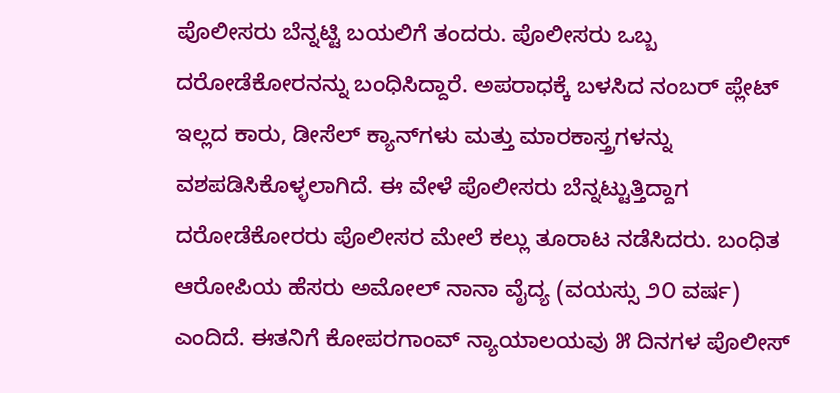ಪೊಲೀಸರು ಬೆನ್ನಟ್ಟಿ ಬಯಲಿಗೆ ತಂದರು. ಪೊಲೀಸರು ಒಬ್ಬ ದರೋಡೆಕೋರನನ್ನು ಬಂಧಿಸಿದ್ದಾರೆ. ಅಪರಾಧಕ್ಕೆ ಬಳಸಿದ ನಂಬರ್ ಪ್ಲೇಟ್ ಇಲ್ಲದ ಕಾರು, ಡೀಸೆಲ್ ಕ್ಯಾನ್‌ಗಳು ಮತ್ತು ಮಾರಕಾಸ್ತ್ರಗಳನ್ನು ವಶಪಡಿಸಿಕೊಳ್ಳಲಾಗಿದೆ. ಈ ವೇಳೆ ಪೊಲೀಸರು ಬೆನ್ನಟ್ಟುತ್ತಿದ್ದಾಗ ದರೋಡೆಕೋರರು ಪೊಲೀಸರ ಮೇಲೆ ಕಲ್ಲು ತೂರಾಟ ನಡೆಸಿದರು. ಬಂಧಿತ ಆರೋಪಿಯ ಹೆಸರು ಅಮೋಲ್ ನಾನಾ ವೈದ್ಯ (ವಯಸ್ಸು ೨೦ ವರ್ಷ) ಎಂದಿದೆ. ಈತನಿಗೆ ಕೋಪರಗಾಂವ್ ನ್ಯಾಯಾಲಯವು ೫ ದಿನಗಳ ಪೊಲೀಸ್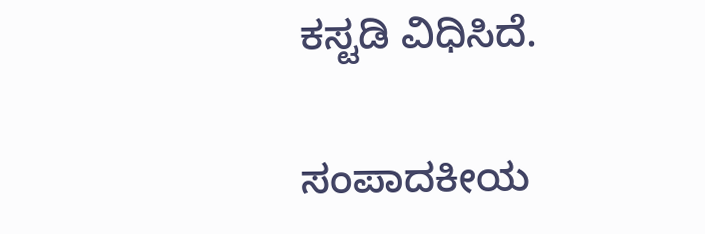ಕಸ್ಟಡಿ ವಿಧಿಸಿದೆ.

ಸಂಪಾದಕೀಯ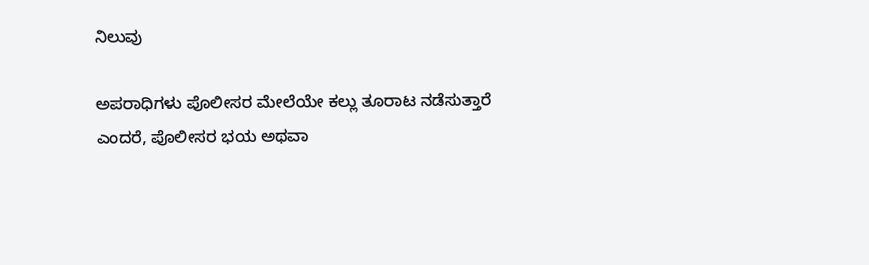ನಿಲುವು

ಅಪರಾಧಿಗಳು ಪೊಲೀಸರ ಮೇಲೆಯೇ ಕಲ್ಲು ತೂರಾಟ ನಡೆಸುತ್ತಾರೆ ಎಂದರೆ, ಪೊಲೀಸರ ಭಯ ಅಥವಾ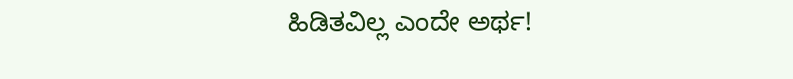ಹಿಡಿತವಿಲ್ಲ ಎಂದೇ ಅರ್ಥ!